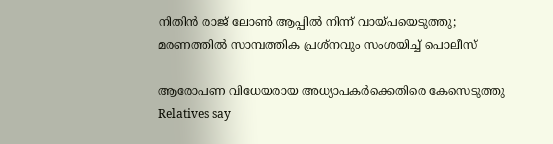നിതിൻ രാജ് ലോൺ ആപ്പിൽ നിന്ന് വായ്പയെടുത്തു; മരണത്തിൽ സാമ്പത്തിക പ്രശ്നവും സംശയിച്ച് പൊലീസ്

ആരോപണ വിധേയരായ അധ്യാപകർക്കെതിരെ കേസെടുത്തു
Relatives say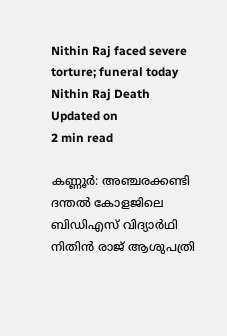Nithin Raj faced severe torture; funeral today
Nithin Raj Death
Updated on
2 min read

കണ്ണൂർ: അഞ്ചരക്കണ്ടി ദന്തല്‍ കോളജിലെ ബിഡിഎസ് വിദ്യാര്‍ഥി നിതിന്‍ രാജ് ആശുപത്രി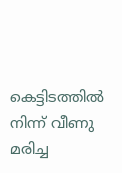കെട്ടിടത്തില്‍ നിന്ന് വീണു മരിച്ച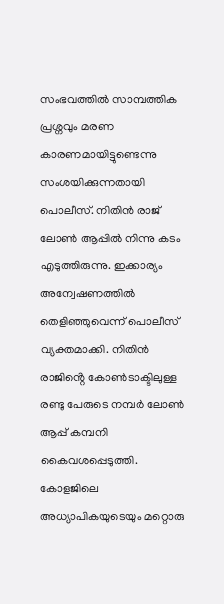സംഭവത്തില്‍ സാമ്പത്തിക പ്രശ്നവും മരണ കാരണമായിട്ടുണ്ടെന്നു സംശയിക്കുന്നതായി പൊലീസ്. നിതിൻ രാജ് ലോൺ ആപ്പിൽ നിന്നു കടം എടുത്തിരുന്നു. ഇക്കാര്യം അന്വേഷണത്തിൽ തെളിഞ്ഞുവെന്ന് പൊലീസ് വ്യക്തമാക്കി. നിതിൻ രാജിൻ്റെ കോൺടാക്ടിലുള്ള രണ്ടു പേരുടെ നമ്പർ ലോൺ ആപ്പ് കമ്പനി കൈവശപ്പെടുത്തി. കോളജിലെ അധ്യാപികയുടെയും മറ്റൊരു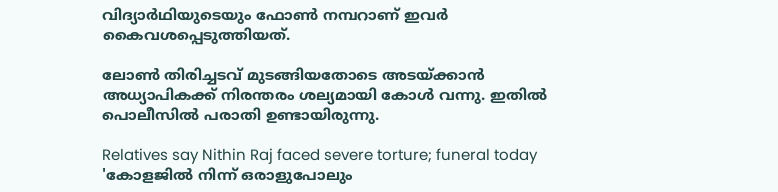വിദ്യാർഥിയുടെയും ഫോൺ നമ്പറാണ് ഇവർ കൈവശപ്പെടുത്തിയത്.

ലോൺ തിരിച്ചടവ് മുടങ്ങിയതോടെ അടയ്ക്കാൻ അധ്യാപികക്ക് നിരന്തരം ശല്യമായി കോൾ വന്നു. ഇതിൽ പൊലീസിൽ പരാതി ഉണ്ടായിരുന്നു.

Relatives say Nithin Raj faced severe torture; funeral today
'കോളജില്‍ നിന്ന് ഒരാളുപോലും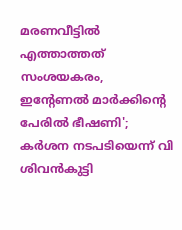മരണവീട്ടില്‍ എത്താത്തത് സംശയകരം, ഇന്റേണല്‍ മാര്‍ക്കിന്റെ പേരില്‍ ഭീഷണി'; കര്‍ശന നടപടിയെന്ന് വി ശിവന്‍കുട്ടി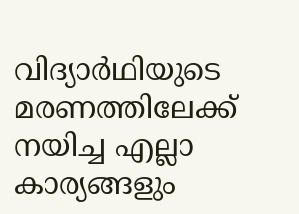വിദ്യാർഥിയുടെ മരണത്തിലേക്ക് നയിച്ച എല്ലാ കാര്യങ്ങളും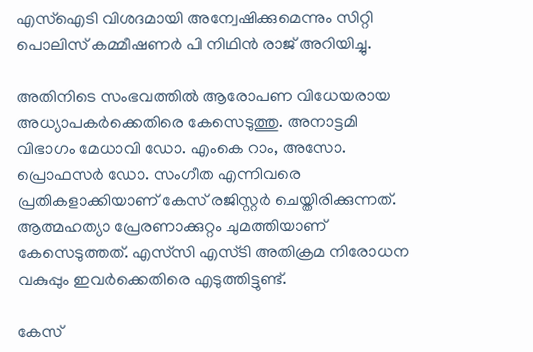എസ്ഐടി വിശദമായി അന്വേഷിക്കുമെന്നും സിറ്റി പൊലിസ് കമ്മീഷണർ പി നിഥിൻ രാജ് അറിയിച്ചു.

അതിനിടെ സംഭവത്തില്‍ ആരോപണ വിധേയരായ അധ്യാപകർക്കെതിരെ കേസെടുത്തു. അനാട്ടമി വിഭാഗം മേധാവി ഡോ. എംകെ റാം, അസോ. പ്രൊഫസര്‍ ഡോ. സംഗീത എന്നിവരെ പ്രതികളാക്കിയാണ് കേസ് രജിസ്റ്റർ ചെയ്തിരിക്കുന്നത്. ആത്മഹത്യാ പ്രേരണാക്കുറ്റം ചുമത്തിയാണ് കേസെടുത്തത്. എസ്‍സി എസ്ടി അതിക്രമ നിരോധന വകുപ്പും ഇവർക്കെതിരെ എടുത്തിട്ടുണ്ട്.

കേസ്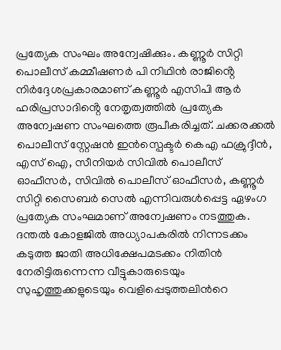പ്രത്യേക സംഘം അന്വേഷിക്കും. കണ്ണൂർ സിറ്റി പൊലീസ് കമ്മീഷണർ പി നിഥിൻ രാജിൻ്റെ നിർദ്ദേശപ്രകാരമാണ് കണ്ണൂർ എസിപി ആർ ഹരിപ്രസാദിൻ്റെ നേതൃത്വത്തിൽ പ്രത്യേക അന്വേഷണ സംഘത്തെ രൂപീകരിച്ചത്. ചക്കരക്കൽ പൊലീസ് സ്റ്റേഷൻ ഇൻസ്പെക്ടർ കെഎ ഫക്രുദ്ദീൻ, എസ് ഐ, സീനിയർ സിവിൽ പൊലീസ് ഓഫീസർ, സിവിൽ പൊലീസ് ഓഫീസർ, കണ്ണൂർ സിറ്റി സൈബർ സെൽ എന്നിവരുൾപ്പെട്ട ഏഴംഗ പ്രത്യേക സംഘമാണ് അന്വേഷണം നടത്തുക. ദന്തൽ കോളജിൽ അധ്യാപകരിൽ നിന്നടക്കം കടുത്ത ജാതി അധിക്ഷേപമടക്കം നിതിൻ നേരിട്ടിരുന്നെന്ന വീട്ടുകാരുടെയും സുഹൃത്തുക്കളുടെയും വെളിപ്പെടുത്തലിന്‍റെ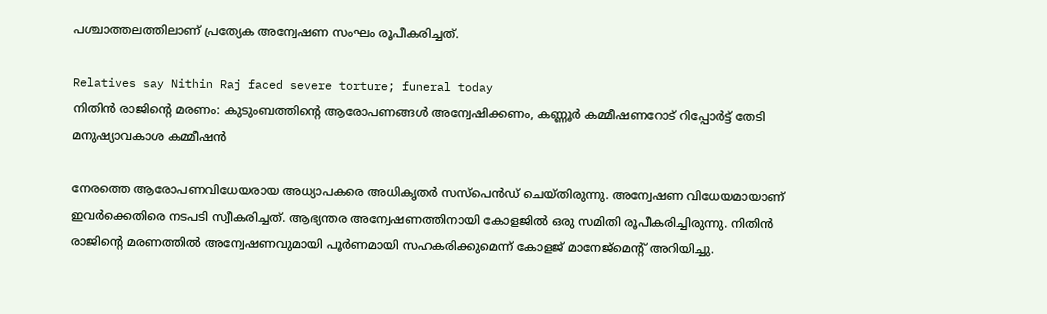പശ്ചാത്തലത്തിലാണ് പ്രത്യേക അന്വേഷണ സംഘം രൂപീകരിച്ചത്.

Relatives say Nithin Raj faced severe torture; funeral today
നിതിന്‍ രാജിന്റെ മരണം: കുടുംബത്തിന്റെ ആരോപണങ്ങൾ അന്വേഷിക്കണം, കണ്ണൂര്‍ കമ്മീഷണറോട് റിപ്പോർട്ട് തേടി മനുഷ്യാവകാശ കമ്മീഷന്‍

നേരത്തെ ആരോപണവിധേയരായ അധ്യാപകരെ അധികൃതർ സസ്‌പെന്‍ഡ് ചെയ്തിരുന്നു. അന്വേഷണ വിധേയമായാണ് ഇവർക്കെതിരെ നടപടി സ്വീകരിച്ചത്. ആഭ്യന്തര അന്വേഷണത്തിനായി കോളജിൽ ഒരു സമിതി രൂപീകരിച്ചിരുന്നു. നിതിന്‍ രാജിന്റെ മരണത്തില്‍ അന്വേഷണവുമായി പൂര്‍ണമായി സഹകരിക്കുമെന്ന് കോളജ് മാനേജ്‌മെന്റ് അറിയിച്ചു.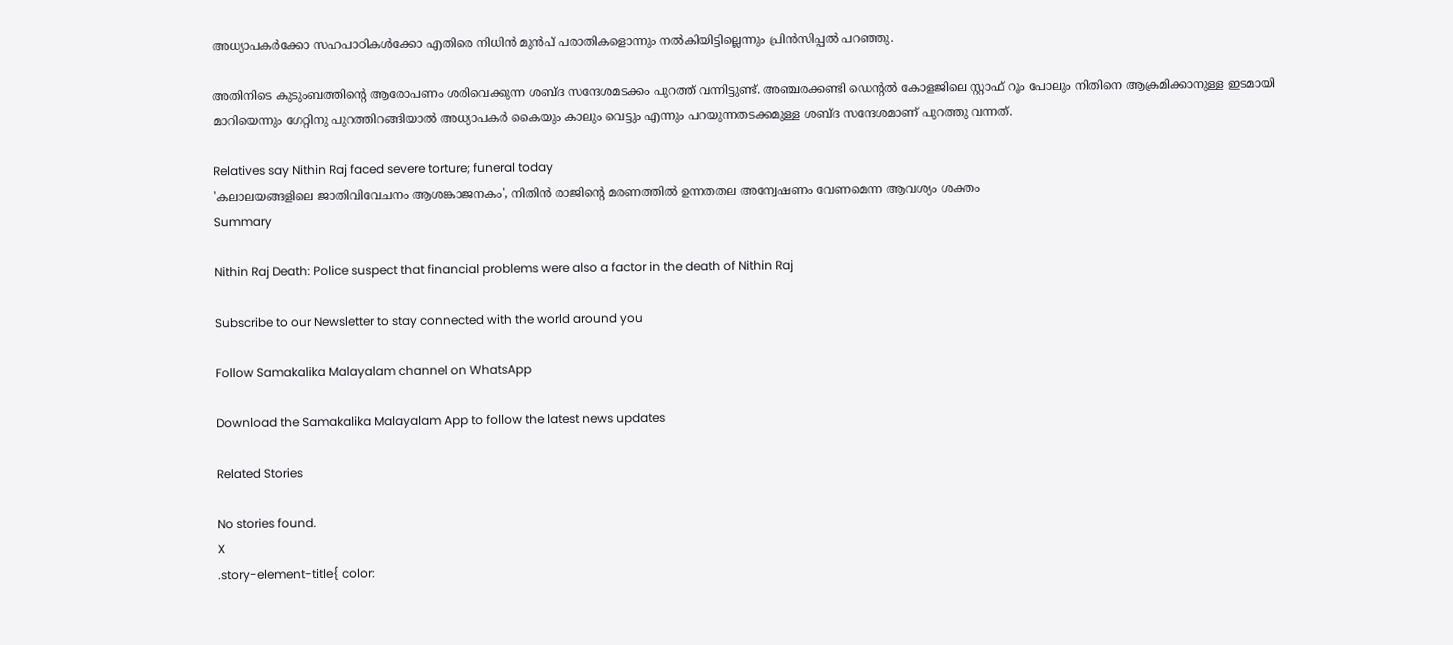അധ്യാപകര്‍ക്കോ സഹപാഠികള്‍ക്കോ എതിരെ നിധിന്‍ മുന്‍പ് പരാതികളൊന്നും നല്‍കിയിട്ടില്ലെന്നും പ്രിന്‍സിപ്പല്‍ പറഞ്ഞു.

അതിനിടെ കുടുംബത്തിന്റെ ആരോപണം ശരിവെക്കുന്ന ശബ്ദ സന്ദേശമടക്കം പുറത്ത് വന്നിട്ടുണ്ട്. അഞ്ചരക്കണ്ടി ഡെന്റൽ കോളജിലെ സ്റ്റാഫ് റൂം പോലും നിതിനെ ആക്രമിക്കാനുള്ള ഇടമായി മാറിയെന്നും ഗേറ്റിനു പുറത്തിറങ്ങിയാൽ അധ്യാപകർ കൈയും കാലും വെട്ടും എന്നും പറയുന്നതടക്കമുള്ള ശബ്ദ സന്ദേശമാണ് പുറത്തു വന്നത്.

Relatives say Nithin Raj faced severe torture; funeral today
'കലാലയങ്ങളിലെ ജാതിവിവേചനം ആശങ്കാജനകം', നിതിന്‍ രാജിന്റെ മരണത്തില്‍ ഉന്നതതല അന്വേഷണം വേണമെന്ന ആവശ്യം ശക്തം
Summary

Nithin Raj Death: Police suspect that financial problems were also a factor in the death of Nithin Raj

Subscribe to our Newsletter to stay connected with the world around you

Follow Samakalika Malayalam channel on WhatsApp

Download the Samakalika Malayalam App to follow the latest news updates

Related Stories

No stories found.
X
.story-element-title{ color: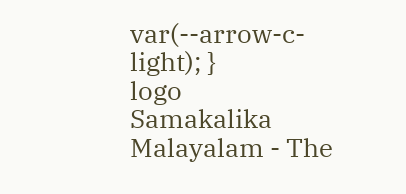var(--arrow-c-light); }
logo
Samakalika Malayalam - The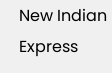New Indian Express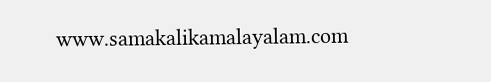www.samakalikamalayalam.com